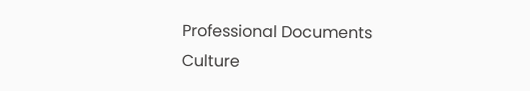Professional Documents
Culture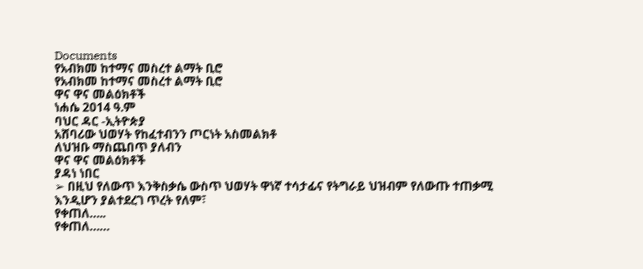Documents
የአብክመ ከተማና መስረተ ልማት ቢሮ
የአብክመ ከተማና መስረተ ልማት ቢሮ
ዋና ዋና መልዕክቶች
ነሐሴ 2014 ዓ.ም
ባህር ዳር -ኢትዮጵያ
አሸባሪው ህወሃት የከፈተብንን ጦርነት አስመልክቶ
ለህዝቡ ማስጨበጥ ያለብን
ዋና ዋና መልዕክቶች
ያዳነ ነበር
➢ በዚህ የለውጥ እንቅስቃሴ ውስጥ ህወሃት ዋነኛ ተሳታፊና የትግራይ ህዝብም የለውጡ ተጠቃሚ
እንዲሆን ያልተደረገ ጥረት የለም፣
የቀጠለ…..
የቀጠለ……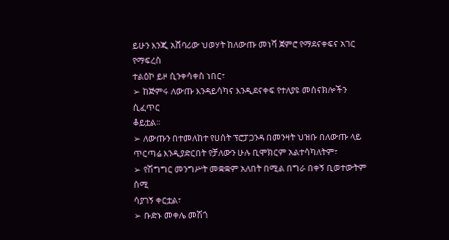ይሁን እንጂ አሸባሪው ህወሃት ከለውጡ መነሻ ጀምሮ የማደናቀፍና አገር የማፍረስ
ተልዕኮ ይዞ ሲንቀሳቀስ ነበር፣
➢ ከጅምሩ ለውጡ እንዳይሳካና እንዲደናቀፍ የተለያዩ መሰናክሎችን ሲፈጥር
ቆይቷል፡፡
➢ ለውጡን በተመለከተ የሀሰት ፕሮፓጋንዳ በመንዛት ህዝቡ በለውጡ ላይ
ጥርጣሬ እንዲያድርበት የቻለውን ሁሉ ቢሞክርም አልተሳካለትም፣
➢ የሽግግር መንግሥት መቋቋም አለበት በሚል በግራ በቀኝ ቢወተውትም ሰሚ
ሳያገኝ ቀርቷል፣
➢ ቡድኑ መቀሌ መሽጎ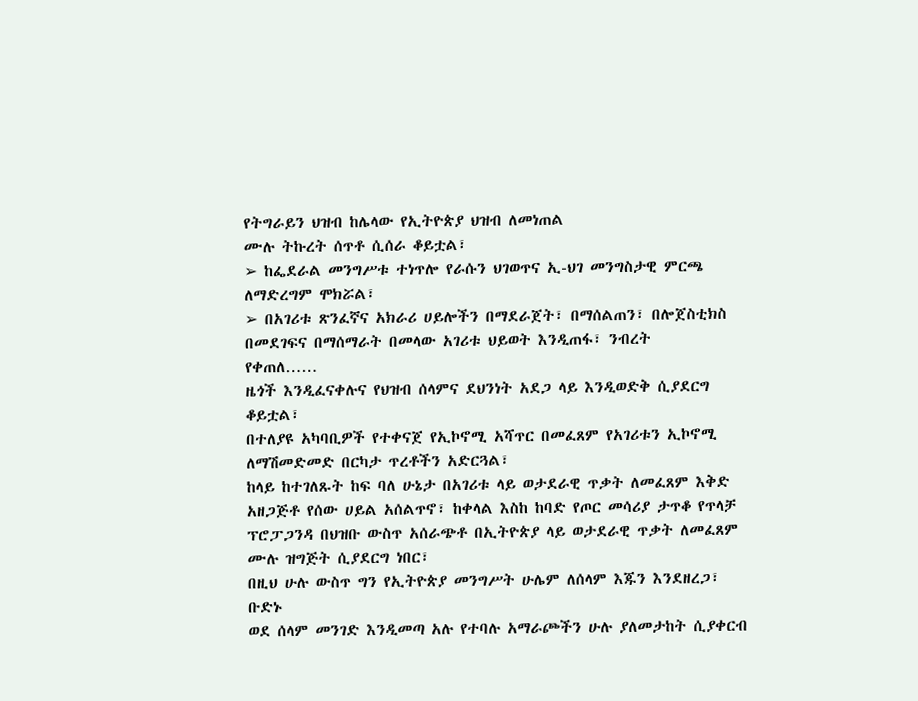የትግራይን ህዝብ ከሌላው የኢትዮጵያ ህዝብ ለመነጠል
ሙሉ ትኩረት ሰጥቶ ሲሰራ ቆይቷል፣
➢ ከፌደራል መንግሥቱ ተነጥሎ የራሱን ህገወጥና ኢ-ህገ መንግስታዊ ምርጫ
ለማድረግም ሞክሯል፣
➢ በአገሪቱ ጽንፈኛና አክራሪ ሀይሎችን በማደራጀት፣ በማሰልጠን፣ በሎጀስቲክስ
በመደገፍና በማሰማራት በመላው አገሪቱ ህይወት እንዲጠፋ፣ ንብረት
የቀጠለ……
ዜጎች እንዲፈናቀሉና የህዝብ ሰላምና ደህንነት አደጋ ላይ እንዲወድቅ ሲያደርግ
ቆይቷል፣
በተለያዩ አካባቢዎች የተቀናጀ የኢኮኖሚ አሻጥር በመፈጸም የአገሪቱን ኢኮኖሚ
ለማሽመድመድ በርካታ ጥረቶችን አድርጓል፣
ከላይ ከተገለጹት ከፍ ባለ ሁኔታ በአገሪቱ ላይ ወታደራዊ ጥቃት ለመፈጸም እቅድ
አዘጋጅቶ የሰው ሀይል አሰልጥኖ፣ ከቀላል እስከ ከባድ የጦር መሳሪያ ታጥቆ የጥላቻ
ፕሮፓጋንዳ በህዝቡ ውስጥ አሰራጭቶ በኢትዮጵያ ላይ ወታደራዊ ጥቃት ለመፈጸም
ሙሉ ዝግጅት ሲያደርግ ነበር፣
በዚህ ሁሉ ውስጥ ግን የኢትዮጵያ መንግሥት ሁሌም ለሰላም እጁን እንደዘረጋ፣ ቡድኑ
ወደ ሰላም መንገድ እንዲመጣ አሉ የተባሉ አማራጮችን ሁሉ ያለመታከት ሲያቀርብ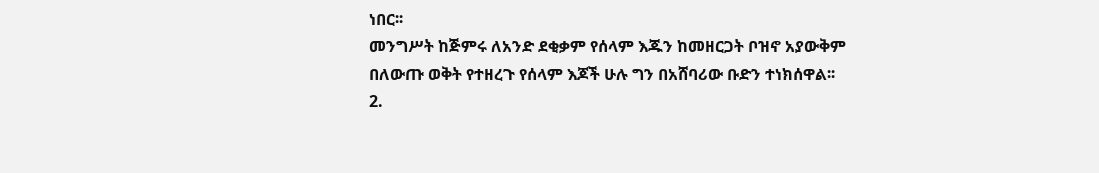ነበር፡፡
መንግሥት ከጅምሩ ለአንድ ደቂቃም የሰላም እጁን ከመዘርጋት ቦዝኖ አያውቅም
በለውጡ ወቅት የተዘረጉ የሰላም እጆች ሁሉ ግን በአሸባሪው ቡድን ተነክሰዋል፡፡
2.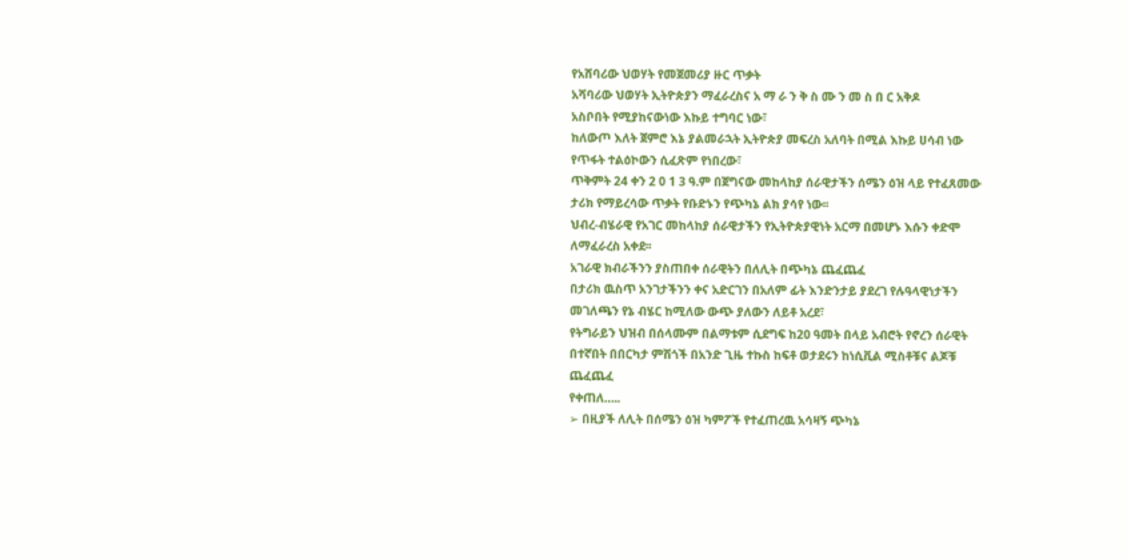የአሸባሪው ህወሃት የመጀመሪያ ዙር ጥቃት
አሻባሪው ህወሃት ኢትዮጵያን ማፈራረስና አ ማ ራ ን ቅ ስ ሙ ን መ ስ በ ር አቅዶ
አስቦበት የሚያከናውነው እኩይ ተግባር ነው፣
ከለውጦ እለት ጀምሮ እኔ ያልመራኋት ኢትዮጵያ መፍረስ አለባት በሚል እኩይ ሀሳብ ነው
የጥፋት ተልዕኮውን ሲፈጽም የነበረው፣
ጥቅምት 24 ቀን 2 0 1 3 ዓ.ም በጀግናው መከላከያ ሰራዊታችን ሰሜን ዕዝ ላይ የተፈጸመው
ታሪክ የማይረሳው ጥቃት የቡድኑን የጭካኔ ልክ ያሳየ ነው፡፡
ህብረ-ብሄራዊ የአገር መከላከያ ሰራዊታችን የኢትዮጵያዊነት አርማ በመሆኑ እሱን ቀድሞ
ለማፈራረስ አቀደ፡፡
አገራዊ ክብራችንን ያስጠበቀ ሰራዊትን በለሊት በጭካኔ ጨፈጨፈ
በታሪክ ዉስጥ አንገታችንን ቀና አድርገን በአለም ፊት እንድንታይ ያደረገ የሉዓላዊነታችን
መገለጫን የኔ ብሄር ከሚለው ውጭ ያለውን ለይቶ አረደ፣
የትግራይን ህዝብ በሰላሙም በልማቱም ሲደግፍ ከ20 ዓመት በላይ አብሮት የኖረን ሰራዊት
በተኛበት በበርካታ ምሽጎች በአንድ ጊዜ ተኩስ ከፍቶ ወታደሩን ከነሲቪል ሚስቶቹና ልጆቹ
ጨፈጨፈ
የቀጠለ…..
➢ በዚያች ለሊት በሰሜን ዕዝ ካምፖች የተፈጠረዉ አሳዛኝ ጭካኔ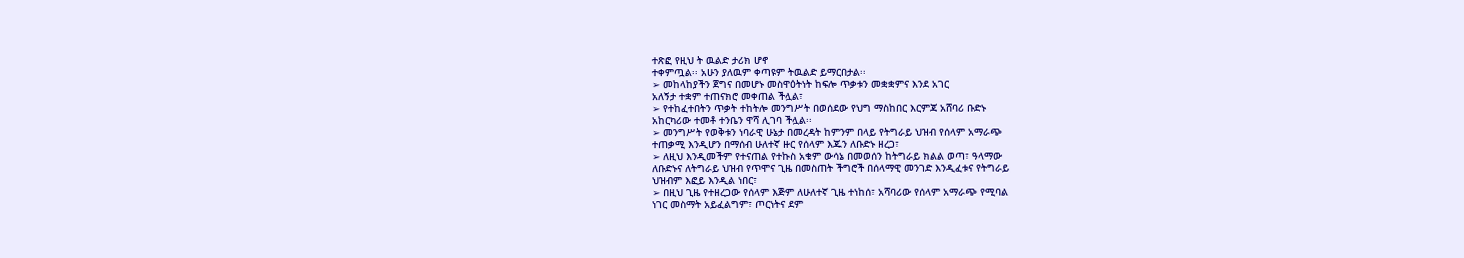ተጽፎ የዚህ ት ዉልድ ታሪክ ሆኖ
ተቀምጧል፡፡ አሁን ያለዉም ቀጣዩም ትዉልድ ይማርበታል፡፡
➢ መከላከያችን ጀግና በመሆኑ መስዋዕትነት ከፍሎ ጥቃቱን መቋቋምና እንደ አገር
አለኝታ ተቋም ተጠናክሮ መቀጠል ችሏል፣
➢ የተከፈተበትን ጥቃት ተከትሎ መንግሥት በወሰደው የህግ ማስከበር እርምጃ አሸባሪ ቡድኑ
አከርካሪው ተመቶ ተንቤን ዋሻ ሊገባ ችሏል፡፡
➢ መንግሥት የወቅቱን ነባራዊ ሁኔታ በመረዳት ከምንም በላይ የትግራይ ህዝብ የሰላም አማራጭ
ተጠቃሚ እንዲሆን በማሰብ ሁለተኛ ዙር የሰላም እጁን ለቡድኑ ዘረጋ፣
➢ ለዚህ እንዲመችም የተናጠል የተኩስ አቁም ውሳኔ በመወሰን ከትግራይ ክልል ወጣ፣ ዓላማው
ለቡድኑና ለትግራይ ህዝብ የጥሞና ጊዜ በመስጠት ችግሮች በሰላማዊ መንገድ እንዲፈቱና የትግራይ
ህዝብም እፎይ እንዲል ነበር፣
➢ በዚህ ጊዜ የተዘረጋው የሰላም እጅም ለሁለተኛ ጊዜ ተነከሰ፣ አሻባሪው የሰላም አማራጭ የሚባል
ነገር መስማት አይፈልግም፣ ጦርነትና ደም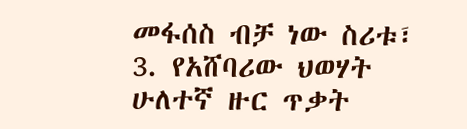መፋሰስ ብቻ ነው ስሪቱ፣
3. የአሸባሪው ህወሃት ሁለተኛ ዙር ጥቃት